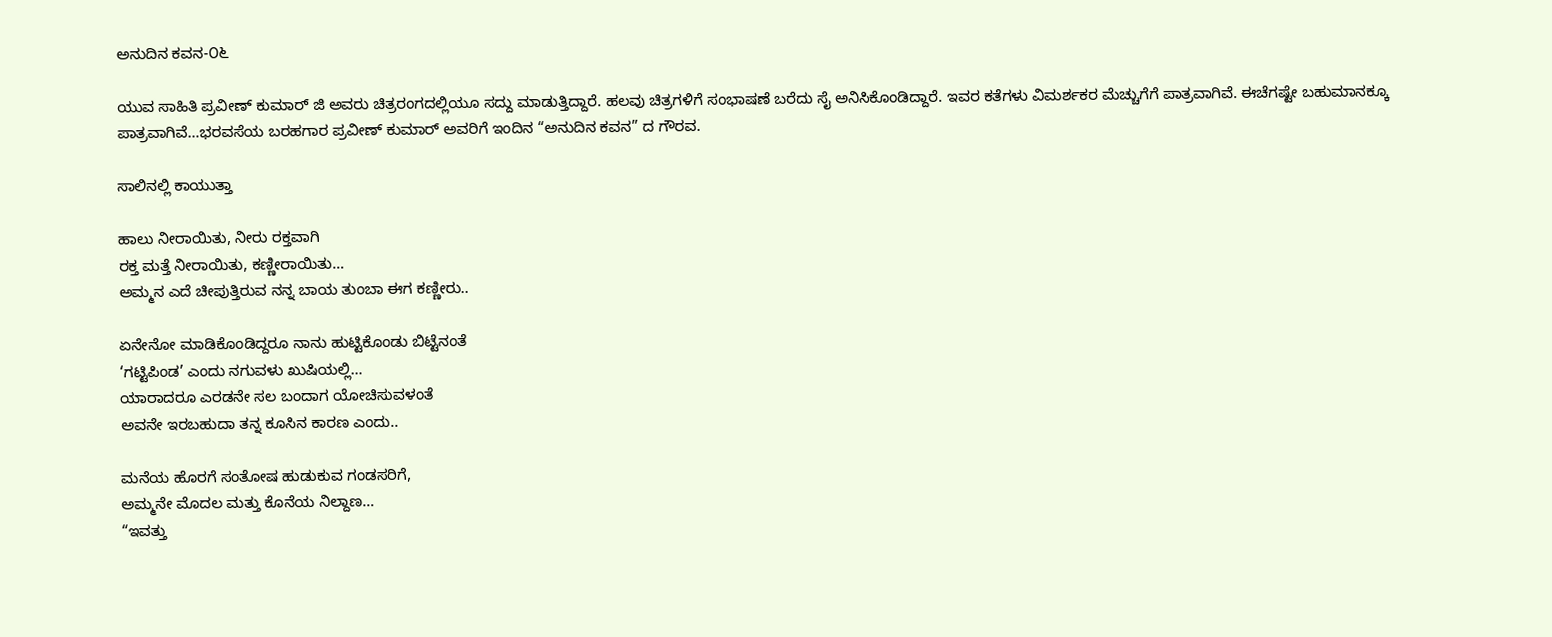ಅನುದಿನ ಕವನ-೦೬

ಯುವ ಸಾಹಿತಿ ಪ್ರವೀಣ್ ಕುಮಾರ್ ಜಿ ಅವರು ಚಿತ್ರರಂಗದಲ್ಲಿಯೂ ಸದ್ದು ಮಾಡುತ್ತಿದ್ದಾರೆ. ಹಲವು ಚಿತ್ರಗಳಿಗೆ ಸಂಭಾಷಣೆ ಬರೆದು ಸೈ ಅನಿಸಿಕೊಂಡಿದ್ದಾರೆ. ಇವರ ಕತೆಗಳು ವಿಮರ್ಶಕರ ಮೆಚ್ಚುಗೆಗೆ ಪಾತ್ರವಾಗಿವೆ. ಈಚೆಗಷ್ಟೇ ಬಹುಮಾನಕ್ಕೂ ಪಾತ್ರವಾಗಿವೆ…ಭರವಸೆಯ ಬರಹಗಾರ ಪ್ರವೀಣ್ ಕುಮಾರ್ ಅವರಿಗೆ ಇಂದಿನ “ಅನುದಿನ ಕವನ” ದ ಗೌರವ.

ಸಾಲಿನಲ್ಲಿ ಕಾಯುತ್ತಾ

ಹಾಲು ನೀರಾಯಿತು, ನೀರು ರಕ್ತವಾಗಿ
ರಕ್ತ ಮತ್ತೆ ನೀರಾಯಿತು, ಕಣ್ಣೀರಾಯಿತು…
ಅಮ್ಮನ ಎದೆ ಚೀಪುತ್ತಿರುವ ನನ್ನ ಬಾಯ ತುಂಬಾ ಈಗ ಕಣ್ಣೀರು..

ಏನೇನೋ ಮಾಡಿಕೊಂಡಿದ್ದರೂ ನಾನು ಹುಟ್ಟಿಕೊಂಡು ಬಿಟ್ಟೆನಂತೆ
‘ಗಟ್ಟಿಪಿಂಡ’ ಎಂದು ನಗುವಳು ಖುಷಿಯಲ್ಲಿ…
ಯಾರಾದರೂ ಎರಡನೇ ಸಲ ಬಂದಾಗ ಯೋಚಿಸುವಳಂತೆ
ಅವನೇ ಇರಬಹುದಾ ತನ್ನ ಕೂಸಿನ ಕಾರಣ ಎಂದು..

ಮನೆಯ ಹೊರಗೆ ಸಂತೋಷ ಹುಡುಕುವ ಗಂಡಸರಿಗೆ,
ಅಮ್ಮನೇ ಮೊದಲ ಮತ್ತು ಕೊನೆಯ ನಿಲ್ದಾಣ…
“ಇವತ್ತು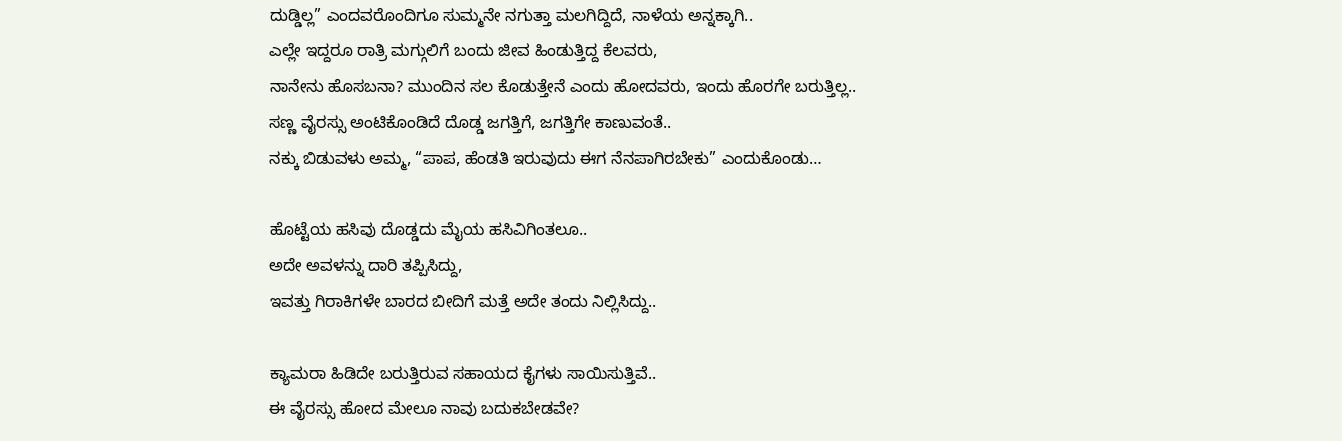ದುಡ್ಡಿಲ್ಲ” ಎಂದವರೊಂದಿಗೂ ಸುಮ್ಮನೇ ನಗುತ್ತಾ ಮಲಗಿದ್ದಿದೆ, ನಾಳೆಯ ಅನ್ನಕ್ಕಾಗಿ..
ಎಲ್ಲೇ ಇದ್ದರೂ ರಾತ್ರಿ ಮಗ್ಗುಲಿಗೆ ಬಂದು ಜೀವ ಹಿಂಡುತ್ತಿದ್ದ ಕೆಲವರು,
ನಾನೇನು ಹೊಸಬನಾ? ಮುಂದಿನ ಸಲ ಕೊಡುತ್ತೇನೆ ಎಂದು ಹೋದವರು, ಇಂದು ಹೊರಗೇ ಬರುತ್ತಿಲ್ಲ..
ಸಣ್ಣ ವೈರಸ್ಸು ಅಂಟಿಕೊಂಡಿದೆ ದೊಡ್ಡ ಜಗತ್ತಿಗೆ, ಜಗತ್ತಿಗೇ ಕಾಣುವಂತೆ..
ನಕ್ಕು ಬಿಡುವಳು ಅಮ್ಮ, “ಪಾಪ, ಹೆಂಡತಿ ಇರುವುದು ಈಗ ನೆನಪಾಗಿರಬೇಕು” ಎಂದುಕೊಂಡು…

ಹೊಟ್ಟೆಯ ಹಸಿವು ದೊಡ್ಡದು ಮೈಯ ಹಸಿವಿಗಿಂತಲೂ..
ಅದೇ ಅವಳನ್ನು ದಾರಿ ತಪ್ಪಿಸಿದ್ದು,
ಇವತ್ತು ಗಿರಾಕಿಗಳೇ ಬಾರದ ಬೀದಿಗೆ ಮತ್ತೆ ಅದೇ ತಂದು ನಿಲ್ಲಿಸಿದ್ದು..

ಕ್ಯಾಮರಾ ಹಿಡಿದೇ ಬರುತ್ತಿರುವ ಸಹಾಯದ ಕೈಗಳು ಸಾಯಿಸುತ್ತಿವೆ..
ಈ ವೈರಸ್ಸು ಹೋದ ಮೇಲೂ ನಾವು ಬದುಕಬೇಡವೇ?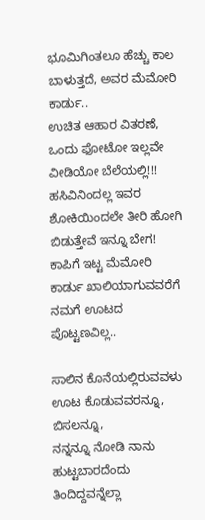ಭೂಮಿಗಿಂತಲೂ ಹೆಚ್ಚು ಕಾಲ ಬಾಳುತ್ತದೆ, ಅವರ ಮೆಮೋರಿ ಕಾರ್ಡು..
ಉಚಿತ ಆಹಾರ ವಿತರಣೆ, ಒಂದು ಫೋಟೋ ಇಲ್ಲವೇ ವೀಡಿಯೋ ಬೆಲೆಯಲ್ಲಿ!!!
ಹಸಿವಿನಿಂದಲ್ಲ ಇವರ ಶೋಕಿಯಿಂದಲೇ ತೀರಿ ಹೋಗಿ ಬಿಡುತ್ತೇವೆ ಇನ್ನೂ ಬೇಗ!
ಕಾಪಿಗೆ ಇಟ್ಟ ಮೆಮೋರಿ ಕಾರ್ಡು ಖಾಲಿಯಾಗುವವರೆಗೆ ನಮಗೆ ಊಟದ ಪೊಟ್ಟಣವಿಲ್ಲ..

ಸಾಲಿನ ಕೊನೆಯಲ್ಲಿರುವವಳು ಊಟ ಕೊಡುವವರನ್ನೂ, ಬಿಸಲನ್ನೂ,
ನನ್ನನ್ನೂ ನೋಡಿ ನಾನು ಹುಟ್ಟಬಾರದೆಂದು ತಿಂದಿದ್ದವನ್ನೆಲ್ಲಾ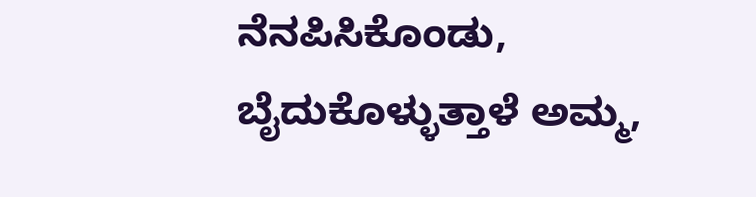ನೆನಪಿಸಿಕೊಂಡು,
ಬೈದುಕೊಳ್ಳುತ್ತಾಳೆ ಅಮ್ಮ,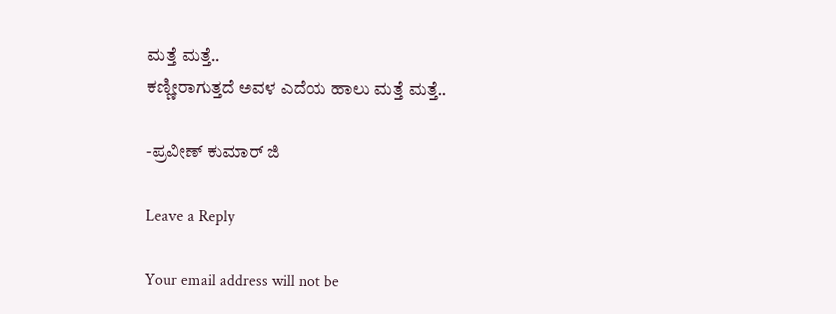ಮತ್ತೆ ಮತ್ತೆ..
ಕಣ್ಣೀರಾಗುತ್ತದೆ ಅವಳ ಎದೆಯ ಹಾಲು ಮತ್ತೆ ಮತ್ತೆ..

-ಪ್ರವೀಣ್ ಕುಮಾರ್ ಜಿ

Leave a Reply

Your email address will not be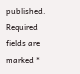published. Required fields are marked *